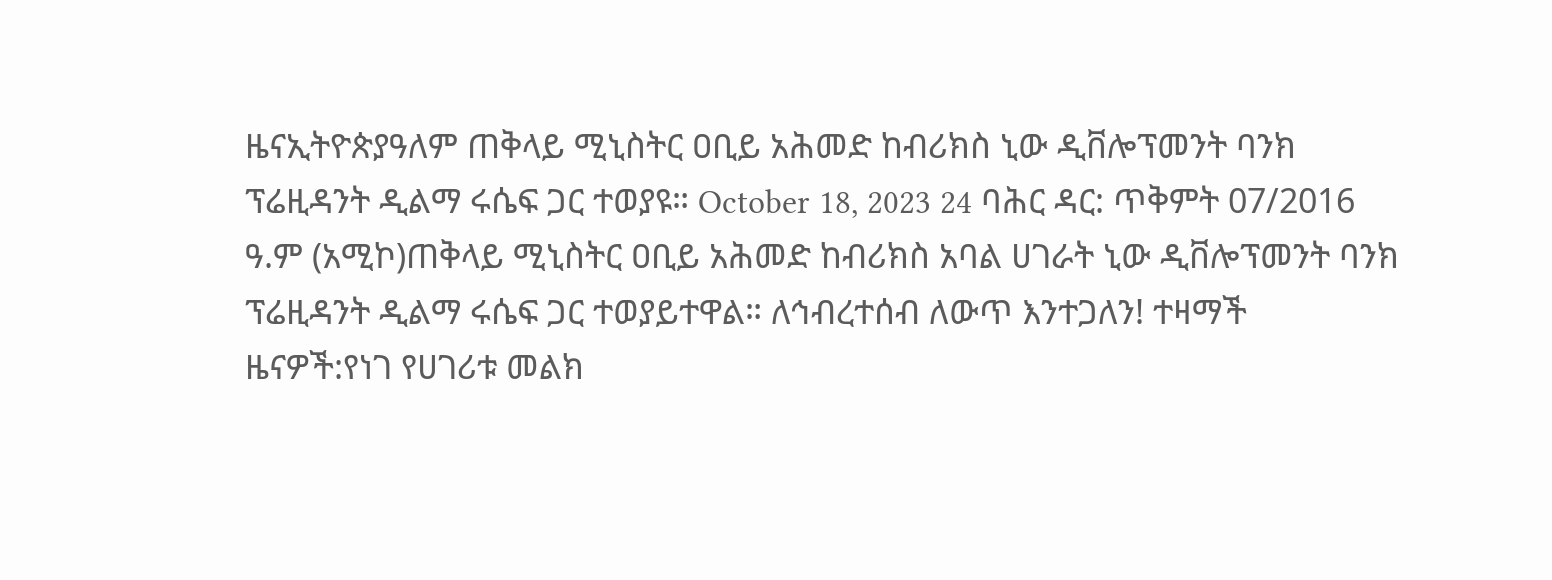ዜናኢትዮጵያዓለም ጠቅላይ ሚኒስትር ዐቢይ አሕመድ ከብሪክስ ኒው ዲቨሎፕመንት ባንክ ፕሬዚዳንት ዲልማ ሩሴፍ ጋር ተወያዩ። October 18, 2023 24 ባሕር ዳር: ጥቅምት 07/2016 ዓ.ም (አሚኮ)ጠቅላይ ሚኒስትር ዐቢይ አሕመድ ከብሪክስ አባል ሀገራት ኒው ዲቨሎፕመንት ባንክ ፕሬዚዳንት ዲልማ ሩሴፍ ጋር ተወያይተዋል። ለኅብረተሰብ ለውጥ እንተጋለን! ተዛማች ዜናዎች:የነገ የሀገሪቱ መልክ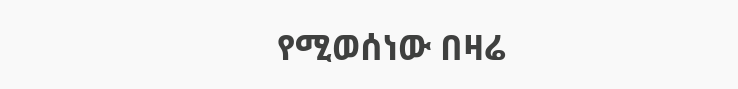የሚወሰነው በዛሬ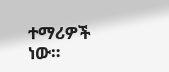ተማሪዎች ነው።